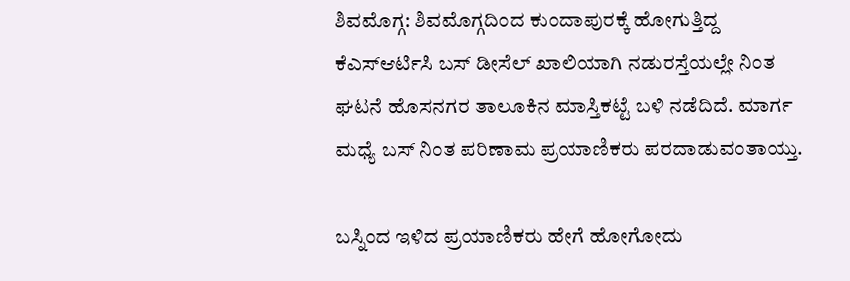ಶಿವಮೊಗ್ಗ: ಶಿವಮೊಗ್ಗದಿಂದ ಕುಂದಾಪುರಕ್ಕೆ ಹೋಗುತ್ತಿದ್ದ ಕೆಎಸ್ಆರ್ಟಿಸಿ ಬಸ್ ಡೀಸೆಲ್ ಖಾಲಿಯಾಗಿ ನಡುರಸ್ತೆಯಲ್ಲೇ ನಿಂತ ಘಟನೆ ಹೊಸನಗರ ತಾಲೂಕಿನ ಮಾಸ್ತಿಕಟ್ಟೆ ಬಳಿ ನಡೆದಿದೆ. ಮಾರ್ಗ ಮಧ್ಯೆ ಬಸ್ ನಿಂತ ಪರಿಣಾಮ ಪ್ರಯಾಣಿಕರು ಪರದಾಡುವಂತಾಯ್ತು.

ಬಸ್ನಿಂದ ಇಳಿದ ಪ್ರಯಾಣಿಕರು ಹೇಗೆ ಹೋಗೋದು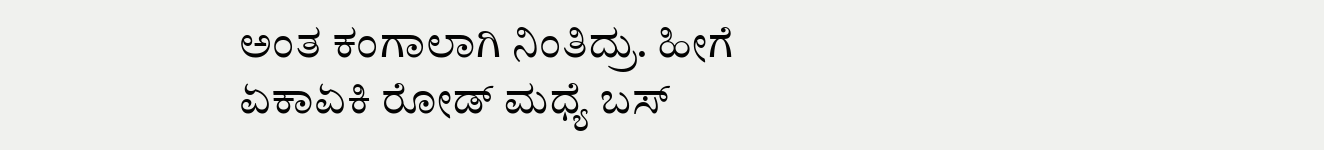ಅಂತ ಕಂಗಾಲಾಗಿ ನಿಂತಿದ್ರು. ಹೀಗೆ ಏಕಾಏಕಿ ರೋಡ್ ಮಧ್ಯೆ ಬಸ್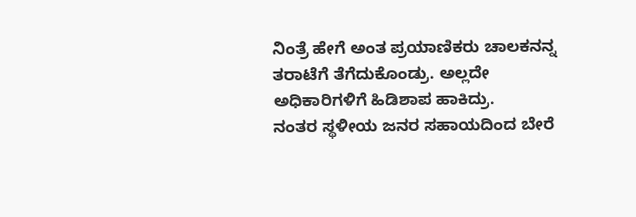ನಿಂತ್ರೆ ಹೇಗೆ ಅಂತ ಪ್ರಯಾಣಿಕರು ಚಾಲಕನನ್ನ ತರಾಟೆಗೆ ತೆಗೆದುಕೊಂಡ್ರು. ಅಲ್ಲದೇ ಅಧಿಕಾರಿಗಳಿಗೆ ಹಿಡಿಶಾಪ ಹಾಕಿದ್ರು.
ನಂತರ ಸ್ಥಳೀಯ ಜನರ ಸಹಾಯದಿಂದ ಬೇರೆ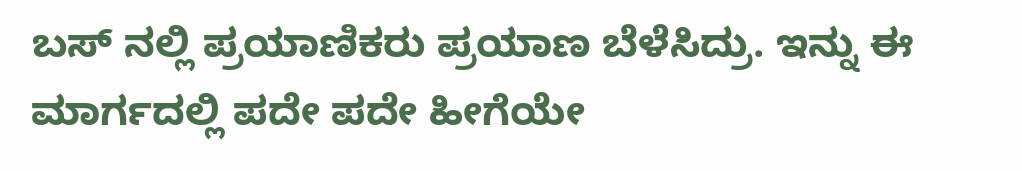ಬಸ್ ನಲ್ಲಿ ಪ್ರಯಾಣಿಕರು ಪ್ರಯಾಣ ಬೆಳೆಸಿದ್ರು. ಇನ್ನು ಈ ಮಾರ್ಗದಲ್ಲಿ ಪದೇ ಪದೇ ಹೀಗೆಯೇ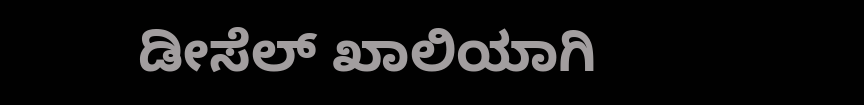ಡೀಸೆಲ್ ಖಾಲಿಯಾಗಿ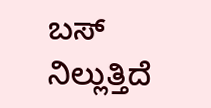ಬಸ್ ನಿಲ್ಲುತ್ತಿದೆ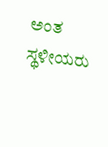ಅಂತ ಸ್ಥಳೀಯರು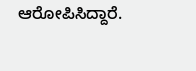ಆರೋಪಿಸಿದ್ದಾರೆ.